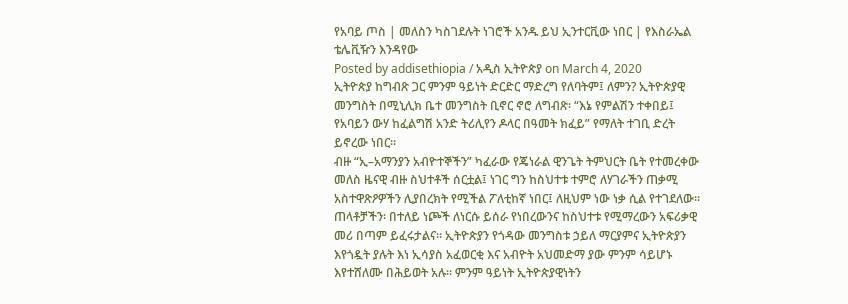የአባይ ጦስ | መለስን ካስገደሉት ነገሮች አንዱ ይህ ኢንተርቪው ነበር | የእስራኤል ቴሌቪዥን እንዳየው
Posted by addisethiopia / አዲስ ኢትዮጵያ on March 4, 2020
ኢትዮጵያ ከግብጽ ጋር ምንም ዓይነት ድርድር ማድረግ የለባትም፤ ለምን? ኢትዮጵያዊ መንግስት በሚኒሊክ ቤተ መንግስት ቢኖር ኖሮ ለግብጽ፡ “እኔ የምልሽን ተቀበይ፤ የአባይን ውሃ ከፈልግሽ አንድ ትሪሊየን ዶላር በዓመት ክፈይ” የማለት ተገቢ ድረት ይኖረው ነበር።
ብዙ “ኢ–አማንያን አብዮተኞችን” ካፈራው የጄነራል ዊንጌት ትምህርት ቤት የተመረቀው መለስ ዜናዊ ብዙ ስህተቶች ሰርቷል፤ ነገር ግን ከስህተቱ ተምሮ ለሃገራችን ጠቃሚ አስተዋጽዖዎችን ሊያበረክት የሚችል ፖለቲከኛ ነበር፤ ለዚህም ነው ነቃ ሲል የተገደለው። ጠላቶቻችን፡ በተለይ ነጮች ለነርሱ ይሰራ የነበረውንና ከስህተቱ የሚማረውን አፍሪቃዊ መሪ በጣም ይፈሩታልና። ኢትዮጵያን የጎዳው መንግስቱ ኃይለ ማርያምና ኢትዮጵያን እየጎዷት ያሉት እነ ኢሳያስ አፈወርቂ እና አብዮት አህመድማ ያው ምንም ሳይሆኑ እየተሸለሙ በሕይወት አሉ። ምንም ዓይነት ኢትዮጵያዊነትን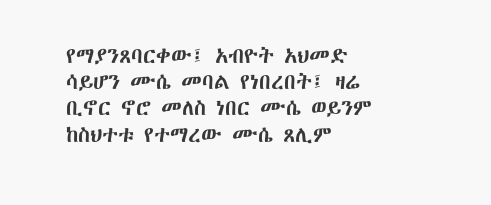የማያንጸባርቀው፤ አብዮት አህመድ ሳይሆን ሙሴ መባል የነበረበት፤ ዛሬ ቢኖር ኖሮ መለስ ነበር ሙሴ ወይንም ከስህተቱ የተማረው ሙሴ ጸሊም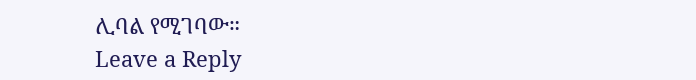ሊባል የሚገባው።
Leave a Reply